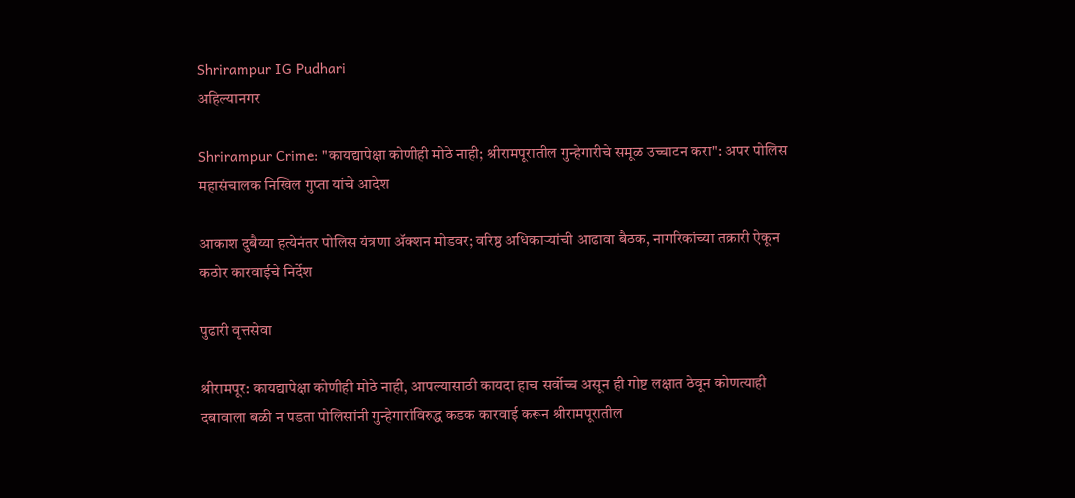Shrirampur IG Pudhari
अहिल्यानगर

Shrirampur Crime: "कायद्यापेक्षा कोणीही मोठे नाही; श्रीरामपूरातील गुन्हेगारीचे समूळ उच्चाटन करा": अपर पोलिस महासंचालक निखिल गुप्ता यांचे आदेश

आकाश दुबैय्या हत्येनंतर पोलिस यंत्रणा ॲक्शन मोडवर; वरिष्ठ अधिकाऱ्यांची आढावा बैठक, नागरिकांच्या तक्रारी ऐकून कठोर कारवाईचे निर्देश

पुढारी वृत्तसेवा

श्रीरामपूर: कायद्यापेक्षा कोणीही मोठे नाही, आपल्यासाठी कायदा हाच सर्वोच्च असून ही गोष्ट लक्षात ठेवून कोणत्याही दबावाला बळी न पडता पोलिसांनी गुन्हेगारांविरुद्ध कडक कारवाई करून श्रीरामपूरातील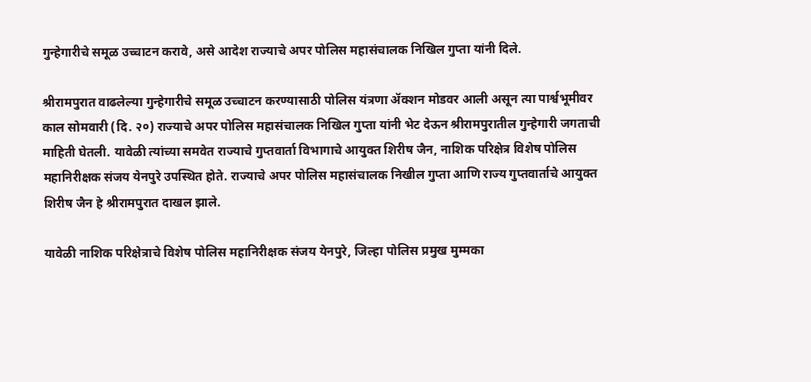गुन्हेगारीचे समूळ उच्चाटन करावे, असे आदेश राज्याचे अपर पोलिस महासंचालक निखिल गुप्ता यांनी दिले.

श्रीरामपुरात वाढलेल्या गुन्हेगारीचे समूळ उच्चाटन करण्यासाठी पोलिस यंत्रणा ॲक्शन मोडवर आली असून त्या पार्श्वभूमीवर काल सोमवारी (दि. २०) राज्याचे अपर पोलिस महासंचालक निखिल गुप्ता यांनी भेट देऊन श्रीरामपुरातील गुन्हेगारी जगताची माहिती घेतली. यावेळी त्यांच्या समवेत राज्याचे गुप्तवार्ता विभागाचे आयुक्त शिरीष जैन, नाशिक परिक्षेत्र विशेष पोलिस महानिरीक्षक संजय येनपुरे उपस्थित होते. राज्याचे अपर पोलिस महासंचालक निखील गुप्ता आणि राज्य गुप्तवार्ताचे आयुक्त शिरीष जैन हे श्रीरामपुरात दाखल झाले.

यावेळी नाशिक परिक्षेत्राचे विशेष पोलिस महानिरीक्षक संजय येनपुरे, जिल्हा पोलिस प्रमुख मुम्मका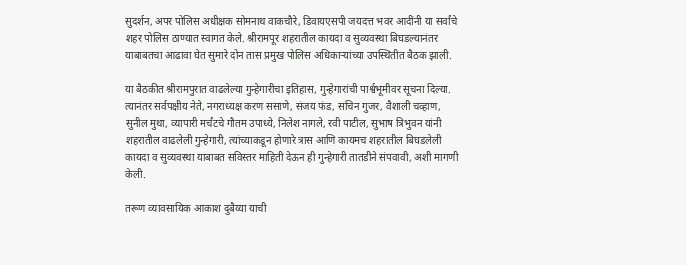सुदर्शन, अपर पोलिस अधीक्षक सोमनाथ वाकचौरे, डिवायएसपी जयदत्त भवर आदींनी या सर्वांचे शहर पोलिस ठाण्यात स्वागत केले. श्रीरामपूर शहरातील कायदा व सुव्यवस्था बिघडल्यानंतर याबाबतचा आढावा घेत सुमारे दोन तास प्रमुख पोलिस अधिकाऱ्यांच्या उपस्थितीत बैठक झाली.

या बैठकीत श्रीरामपुरात वाढलेल्या गुन्हेगारीचा इतिहास, गुन्हेगारांची पार्श्वभूमीवर सूचना दिल्या. त्यानंतर सर्वपक्षीय नेते, नगराध्यक्ष करण ससाणे, संजय फंड, सचिन गुजर, वैशाली चव्हाण, सुनील मुथा, व्यापारी मर्चंटचे गौतम उपाध्ये, निलेश नागले, रवी पाटील, सुभाष त्रिभुवन यांनी शहरातील वाढलेली गुन्हेगारी, त्यांच्याकडून होणारे त्रास आणि कायमच शहरातील बिघडलेली कायदा व सुव्यवस्था याबाबत सविस्तर माहिती देऊन ही गुन्हेगारी तातडीने संपवावी, अशी मागणी केली.

तरूण व्यावसायिक आकाश दुबैय्या याची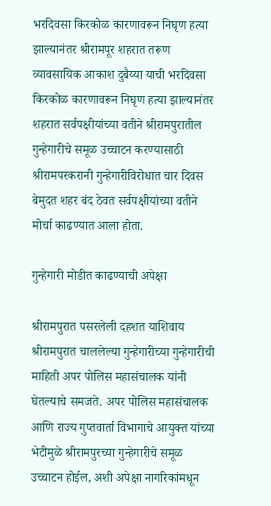भरदिवसा किरकोळ कारणावरून निघृण हत्या झाल्यानंतर श्रीरामपूर शहरात तरूण व्यावसायिक आकाश दुबैय्या याची भरदिवसा किरकोळ कारणावरून निघृण हत्या झाल्यानंतर शहरात सर्वपक्षीयांच्या वतीने श्रीरामपुरातील गुन्हेगारीचे समूळ उच्चाटन करण्यासाठी श्रीरामपरकरानी गुन्हेगारीविरोधात चार दिवस बेमुदत शहर बंद ठेवत सर्वपक्षीयांच्या वतीने मोर्चा काढण्यात आला होता.

गुन्हेगारी मोडीत काढण्याची अपेक्षा

श्रीरामपुरात पसरलेली दहशत याशिवाय श्रीरामपुरात चाललेल्या गुन्हेगारीच्या गुन्हेगारीची माहिती अपर पोलिस महासंचालक यांनी घेतल्याचे समजते. अपर पोलिस महासंचालक आणि राज्य गुप्तवार्ता विभागाचे आयुक्त यांच्या भेटीमुळे श्रीरामपुरच्या गुन्हेगारीचे समूळ उच्चाटन होईल, अशी अपेक्षा नागरिकांमधून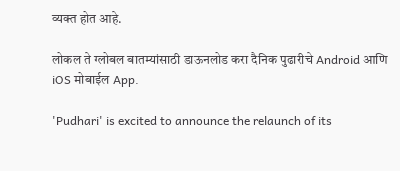व्यक्त होत आहे.

लोकल ते ग्लोबल बातम्यांसाठी डाऊनलोड करा दैनिक पुढारीचे Android आणि iOS मोबाईल App.

'Pudhari' is excited to announce the relaunch of its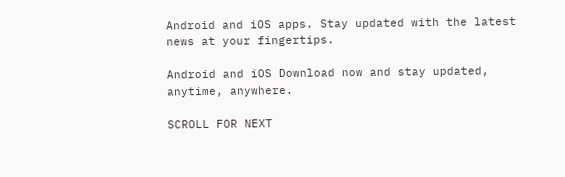Android and iOS apps. Stay updated with the latest news at your fingertips.

Android and iOS Download now and stay updated, anytime, anywhere.

SCROLL FOR NEXT